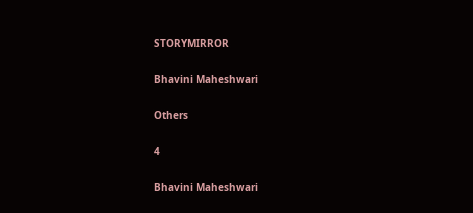STORYMIRROR

Bhavini Maheshwari

Others

4

Bhavini Maheshwari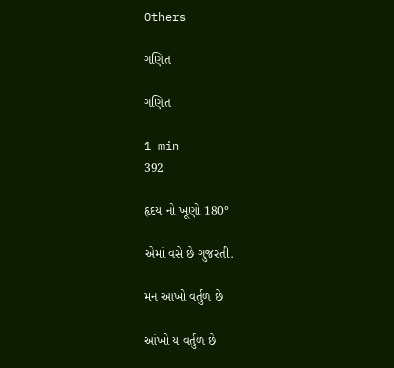Others

ગણિત

ગણિત

1 min
392

હૃદય નો ખૂણો 180°

એમાં વસે છે ગુજરતી.

મન આખો વર્તુળ છે

આંખો ય વર્તુળ છે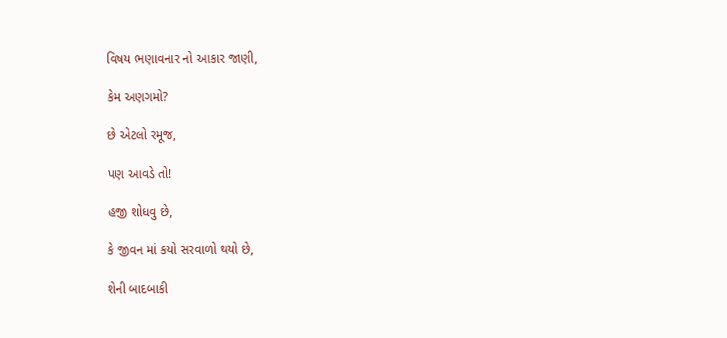વિષય ભણાવનાર નો આકાર જાણી,

કેમ અણગમો?

છે એટલો રમૂજ,

પણ આવડે તો!

હજી શોધવુ છે,

કે જીવન માં કયો સરવાળો થયો છે,

શેની બાદબાકી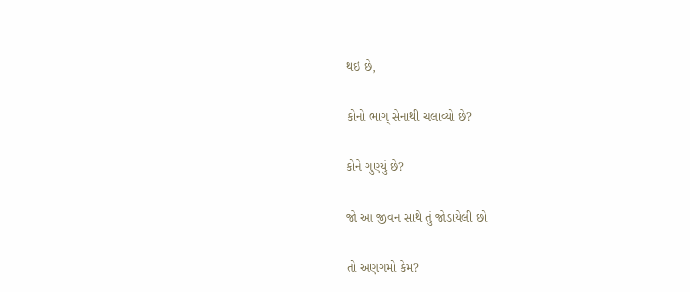થઇ છે,

કોનો ભાગ્ સેનાથી ચલાવ્યો છે?

કોને ગુણ્યું છે?

જો આ જીવન સાથે તું જોડાયેલી છો

તો અણગમો કેમ?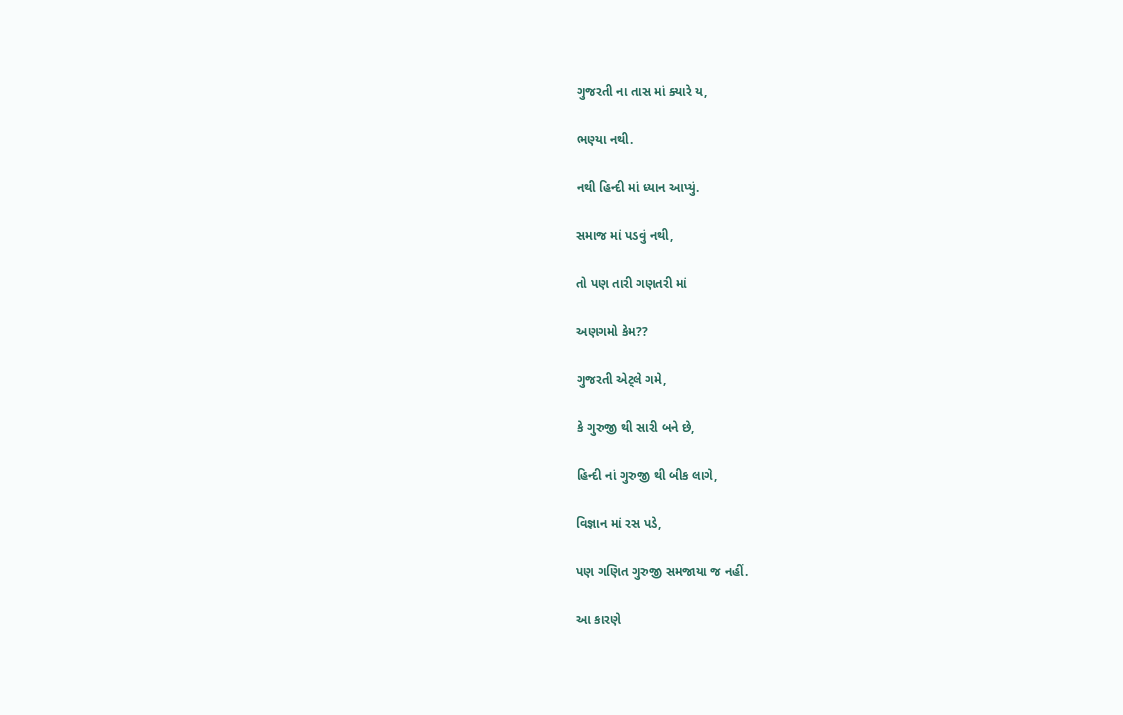ગુજરતી ના તાસ માં ક્યારે ય,

ભણ્યા નથી.

નથી હિન્દી માં ધ્યાન આપ્યું.

સમાજ માં પડવું નથી,

તો પણ તારી ગણતરી માં

અણગમો કેમ??

ગુજરતી એટ્લે ગમે,

કે ગુરુજી થી સારી બને છે,

હિન્દી નાં ગુરુજી થી બીક લાગે,

વિજ્ઞાન માં રસ પડે,

પણ ગણિત ગુરુજી સમજાયા જ નહીં.

આ કારણે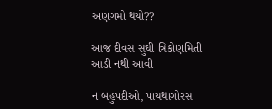અણગમો થયો??

આજ દીવસ સુઘી ત્રિકોણમિતી આડી નથી આવી

ન બહુપદીઓ, પાયથાગોરસ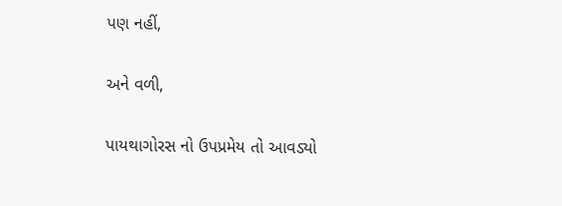પણ નહીં,

અને વળી,

પાયથાગોરસ નો ઉપપ્રમેય તો આવડ્યો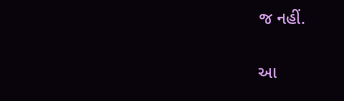જ નહીં.

આ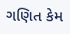ગણિત કેમ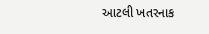આટલી ખતરનાક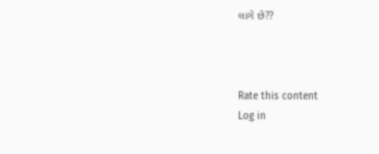લાગે છે??



Rate this content
Log in